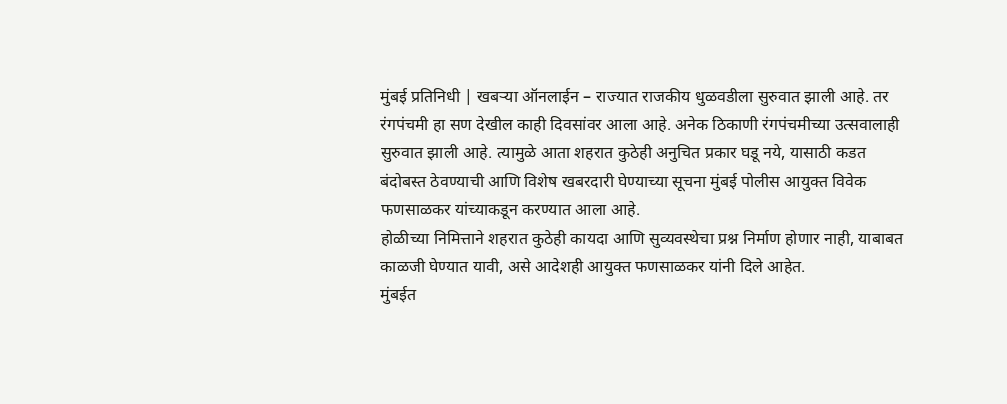मुंबई प्रतिनिधी | खबऱ्या ऑनलाईन – राज्यात राजकीय धुळवडीला सुरुवात झाली आहे. तर रंगपंचमी हा सण देखील काही दिवसांवर आला आहे. अनेक ठिकाणी रंगपंचमीच्या उत्सवालाही सुरुवात झाली आहे. त्यामुळे आता शहरात कुठेही अनुचित प्रकार घडू नये, यासाठी कडत बंदोबस्त ठेवण्याची आणि विशेष खबरदारी घेण्याच्या सूचना मुंबई पोलीस आयुक्त विवेक फणसाळकर यांच्याकडून करण्यात आला आहे.
होळीच्या निमित्ताने शहरात कुठेही कायदा आणि सुव्यवस्थेचा प्रश्न निर्माण होणार नाही, याबाबत काळजी घेण्यात यावी, असे आदेशही आयुक्त फणसाळकर यांनी दिले आहेत.
मुंबईत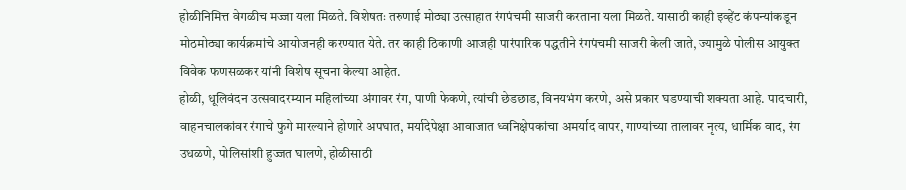होळीनिमित्त वेगळीच मज्जा यला मिळते. विशेषतः तरुणाई मोठ्या उत्साहात रंगपंचमी साजरी करताना यला मिळते. यासाठी काही इव्हेंट कंपन्यांकडून मोठमोठ्या कार्यक्रमांचे आयोजनही करण्यात येते. तर काही ठिकाणी आजही पारंपारिक पद्धतीने रंगपंचमी साजरी केली जाते, ज्यामुळे पोलीस आयुक्त विवेक फणसळकर यांनी विशेष सूचना केल्या आहेत.
होळी, धूलिवंदन उत्सवादरम्यान महिलांच्या अंगावर रंग, पाणी फेकणे, त्यांची छेडछाड, विनयभंग करणे, असे प्रकार घडण्याची शक्यता आहे. पादचारी, वाहनचालकांवर रंगाचे फुगे मारल्याने होणारे अपघात, मर्यादेपेक्षा आवाजात ध्वनिक्षेपकांचा अमर्याद वापर, गाण्यांच्या तालावर नृत्य, धार्मिक वाद, रंग उधळणे, पोलिसांशी हुज्जत घालणे, होळीसाठी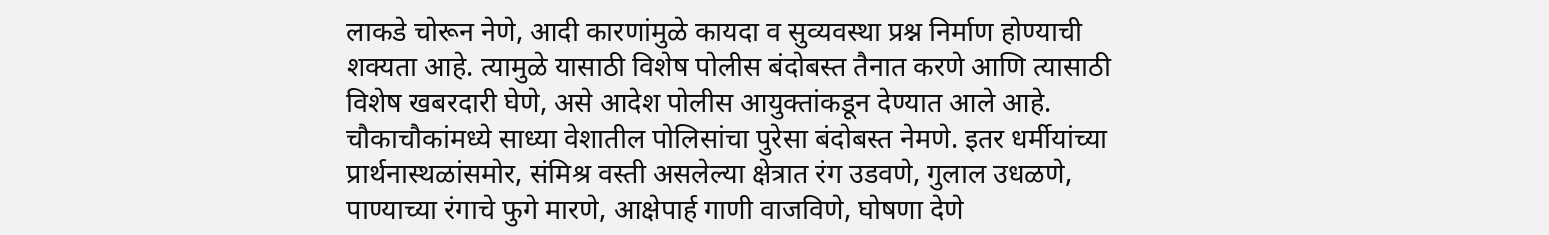लाकडे चोरून नेणे, आदी कारणांमुळे कायदा व सुव्यवस्था प्रश्न निर्माण होण्याची शक्यता आहे. त्यामुळे यासाठी विशेष पोलीस बंदोबस्त तैनात करणे आणि त्यासाठी विशेष खबरदारी घेणे, असे आदेश पोलीस आयुक्तांकडून देण्यात आले आहे.
चौकाचौकांमध्ये साध्या वेशातील पोलिसांचा पुरेसा बंदोबस्त नेमणे. इतर धर्मीयांच्या प्रार्थनास्थळांसमोर, संमिश्र वस्ती असलेल्या क्षेत्रात रंग उडवणे, गुलाल उधळणे, पाण्याच्या रंगाचे फुगे मारणे, आक्षेपार्ह गाणी वाजविणे, घोषणा देणे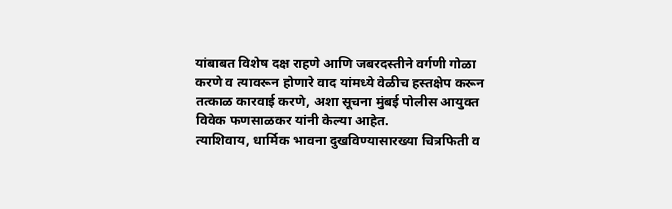यांबाबत विशेष दक्ष राहणे आणि जबरदस्तीने वर्गणी गोळा करणे व त्यावरून होणारे वाद यांमध्ये वेळीच हस्तक्षेप करून तत्काळ कारवाई करणे, अशा सूचना मुंबई पोलीस आयुक्त विवेक फणसाळकर यांनी केल्या आहेत.
त्याशिवाय, धार्मिक भावना दुखविण्यासारख्या चित्रफिती व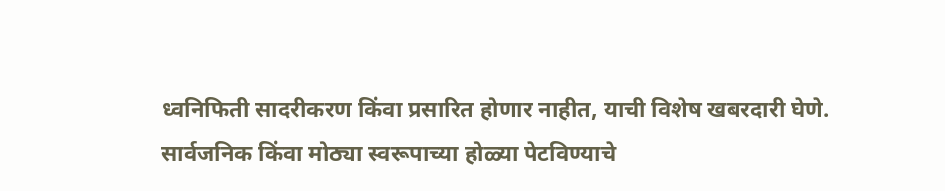ध्वनिफिती सादरीकरण किंवा प्रसारित होणार नाहीत, याची विशेष खबरदारी घेणे. सार्वजनिक किंवा मोठ्या स्वरूपाच्या होळ्या पेटविण्याचे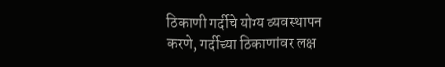ठिकाणी गर्दीचे योग्य व्यवस्थापन करणे, गर्दीच्या ठिकाणांवर लक्ष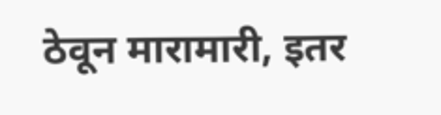ठेवून मारामारी, इतर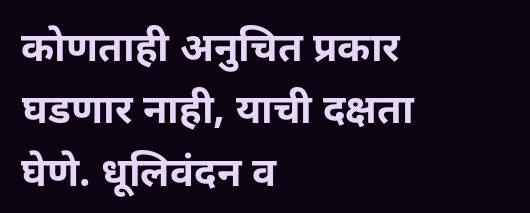कोणताही अनुचित प्रकार घडणार नाही, याची दक्षता घेणे. धूलिवंदन व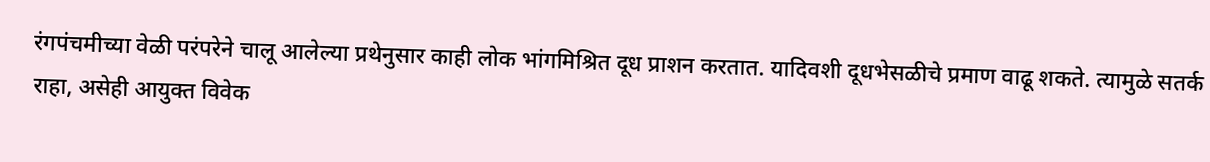रंगपंचमीच्या वेळी परंपरेने चालू आलेल्या प्रथेनुसार काही लोक भांगमिश्रित दूध प्राशन करतात. यादिवशी दूधभेसळीचे प्रमाण वाढू शकते. त्यामुळे सतर्क राहा, असेही आयुक्त विवेक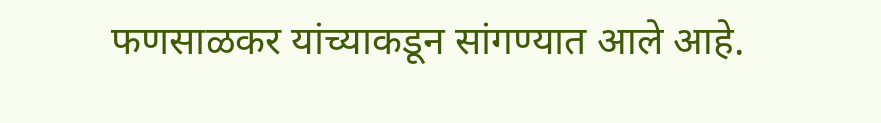फणसाळकर यांच्याकडून सांगण्यात आले आहे.